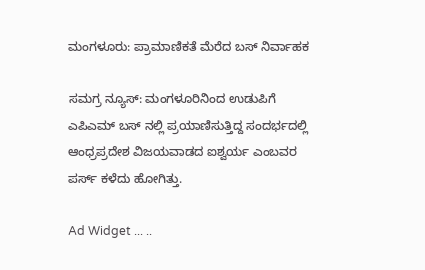ಮಂಗಳೂರು: ಪ್ರಾಮಾಣಿಕತೆ ಮೆರೆದ ಬಸ್ ನಿರ್ವಾಹಕ

ಸಮಗ್ರ ನ್ಯೂಸ್: ಮಂಗಳೂರಿನಿಂದ ಉಡುಪಿಗೆ ಎಪಿಎಮ್ ಬಸ್ ನಲ್ಲಿ ಪ್ರಯಾಣಿಸುತ್ತಿದ್ದ ಸಂದರ್ಭದಲ್ಲಿ ಆಂಧ್ರಪ್ರದೇಶ ವಿಜಯವಾಡದ ಐಶ್ವರ್ಯ ಎಂಬವರ ಪರ್ಸ್ ಕಳೆದು ಹೋಗಿತ್ತು.

Ad Widget ... ..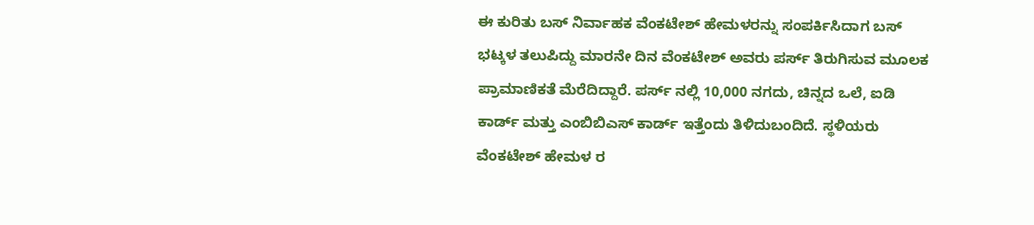ಈ ಕುರಿತು ಬಸ್ ನಿರ್ವಾಹಕ ವೆಂಕಟೇಶ್ ಹೇಮಳರನ್ನು ಸಂಪರ್ಕಿಸಿದಾಗ ಬಸ್ ಭಟ್ಕಳ ತಲುಪಿದ್ದು ಮಾರನೇ ದಿನ ವೆಂಕಟೇಶ್ ಅವರು ಪರ್ಸ್ ತಿರುಗಿಸುವ ಮೂಲಕ ಪ್ರಾಮಾಣಿಕತೆ ಮೆರೆದಿದ್ದಾರೆ. ಪರ್ಸ್ ನಲ್ಲಿ 10,000 ನಗದು, ಚಿನ್ನದ ಒಲೆ, ಐಡಿ ಕಾರ್ಡ್ ಮತ್ತು ಎಂಬಿಬಿಎಸ್ ಕಾರ್ಡ್ ಇತ್ತೆಂದು ತಿಳಿದುಬಂದಿದೆ. ಸ್ಥಳಿಯರು ವೆಂಕಟೇಶ್ ಹೇಮಳ ರ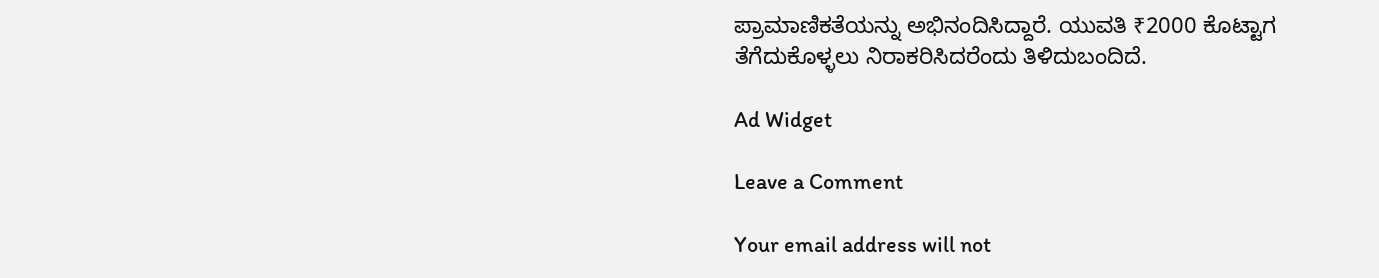ಪ್ರಾಮಾಣಿಕತೆಯನ್ನು ಅಭಿನಂದಿಸಿದ್ದಾರೆ. ಯುವತಿ ₹2000 ಕೊಟ್ಟಾಗ ತೆಗೆದುಕೊಳ್ಳಲು ನಿರಾಕರಿಸಿದರೆಂದು ತಿಳಿದುಬಂದಿದೆ.

Ad Widget

Leave a Comment

Your email address will not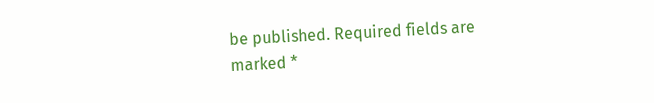be published. Required fields are marked *